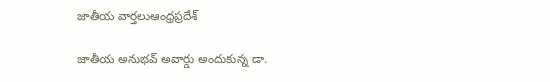జాతీయ వార్తలుఆంధ్రప్రదేశ్

జాతీయ అనుభవ్ అవార్డు అందుకున్న డా.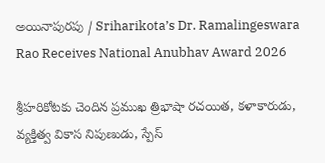అయినాపురపు / Sriharikota’s Dr. Ramalingeswara Rao Receives National Anubhav Award 2026

శ్రీహరికోటకు చెందిన ప్రముఖ త్రిభాషా రచయిత, కళాకారుడు, వ్యక్తిత్వ వికాస నిపుణుడు, స్పేస్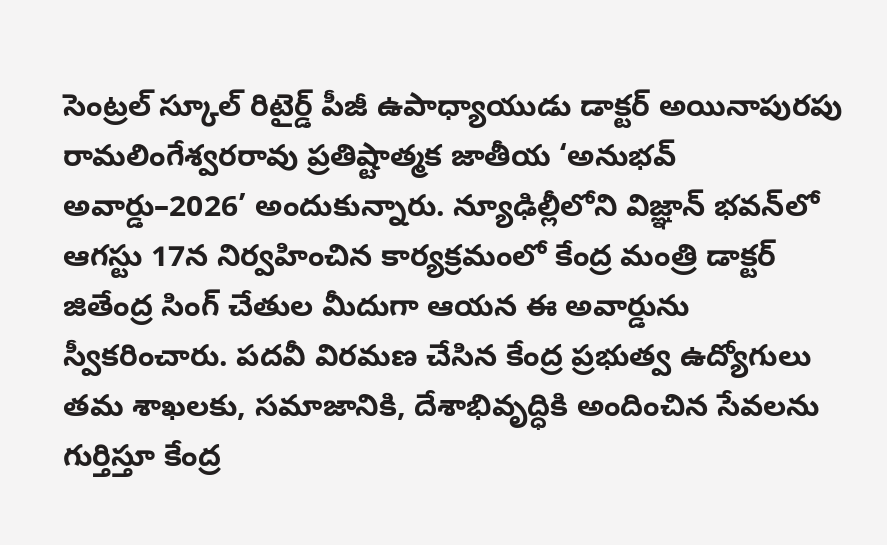సెంట్రల్ స్కూల్ రిటైర్డ్ పీజీ ఉపాధ్యాయుడు డాక్టర్ అయినాపురపు రామలింగేశ్వరరావు ప్రతిష్టాత్మక జాతీయ ‘అనుభవ్ అవార్డు–2026’ అందుకున్నారు. న్యూఢిల్లీలోని విజ్ఞాన్ భవన్‌లో ఆగస్టు 17న నిర్వహించిన కార్యక్రమంలో కేంద్ర మంత్రి డాక్టర్ జితేంద్ర సింగ్ చేతుల మీదుగా ఆయన ఈ అవార్డును స్వీకరించారు. పదవీ విరమణ చేసిన కేంద్ర ప్రభుత్వ ఉద్యోగులు తమ శాఖలకు, సమాజానికి, దేశాభివృద్ధికి అందించిన సేవలను గుర్తిస్తూ కేంద్ర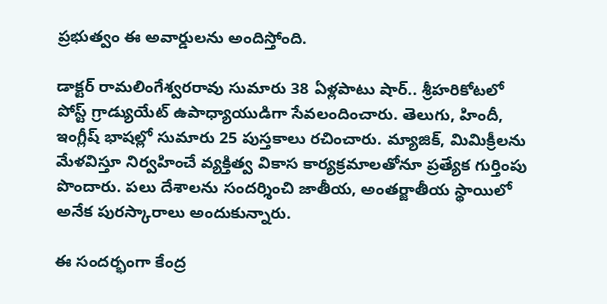ప్రభుత్వం ఈ అవార్డులను అందిస్తోంది.

డాక్టర్ రామలింగేశ్వరరావు సుమారు 38 ఏళ్లపాటు షార్.. శ్రీహరికోటలో పోస్ట్ గ్రాడ్యుయేట్ ఉపాధ్యాయుడిగా సేవలందించారు. తెలుగు, హిందీ, ఇంగ్లీష్ భాషల్లో సుమారు 25 పుస్తకాలు రచించారు. మ్యాజిక్, మిమిక్రీలను మేళవిస్తూ నిర్వహించే వ్యక్తిత్వ వికాస కార్యక్రమాలతోనూ ప్రత్యేక గుర్తింపు పొందారు. పలు దేశాలను సందర్శించి జాతీయ, అంతర్జాతీయ స్థాయిలో అనేక పురస్కారాలు అందుకున్నారు.

ఈ సందర్భంగా కేంద్ర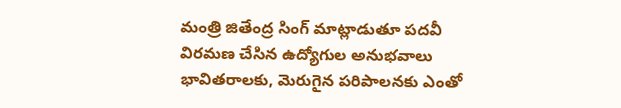మంత్రి జితేంద్ర సింగ్ మాట్లాడుతూ పదవీ విరమణ చేసిన ఉద్యోగుల అనుభవాలు భావితరాలకు, మెరుగైన పరిపాలనకు ఎంతో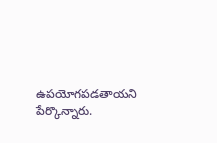ఉపయోగపడతాయని పేర్కొన్నారు.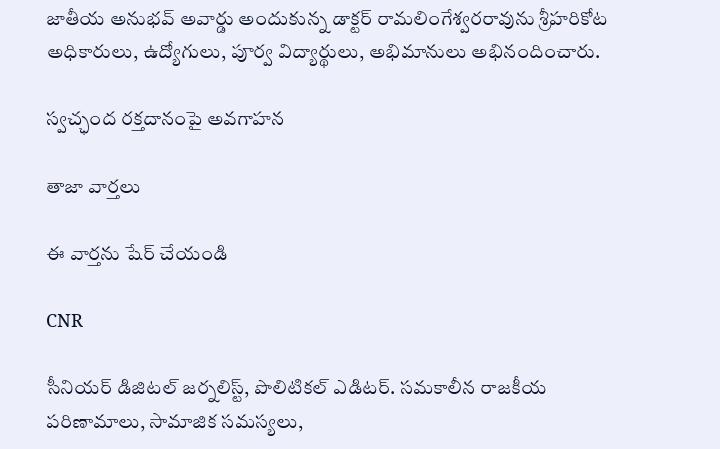జాతీయ అనుభవ్ అవార్డు అందుకున్న డాక్టర్ రామలింగేశ్వరరావును శ్రీహరికోట అధికారులు, ఉద్యోగులు, పూర్వ విద్యార్థులు, అభిమానులు అభినందించారు.

స్వచ్ఛంద రక్తదానంపై అవగాహన

తాజా వార్తలు

ఈ వార్తను షేర్ చేయండి

CNR

సీనియర్ డిజిటల్ జర్నలిస్ట్, పొలిటికల్ ఎడిటర్. సమకాలీన రాజకీయ పరిణామాలు, సామాజిక సమస్యలు,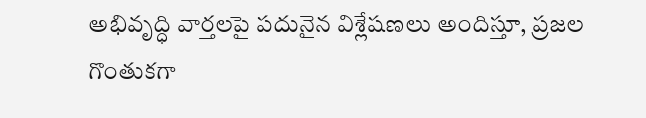అభివృద్ధి వార్తలపై పదునైన విశ్లేషణలు అందిస్తూ, ప్రజల గొంతుకగా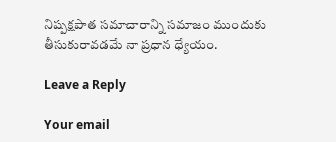నిష్పక్షపాత సమాచారాన్ని సమాజం ముందుకు తీసుకురావడమే నా ప్రధాన ధ్యేయం.

Leave a Reply

Your email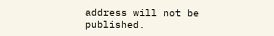address will not be published.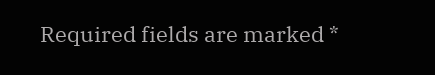Required fields are marked *